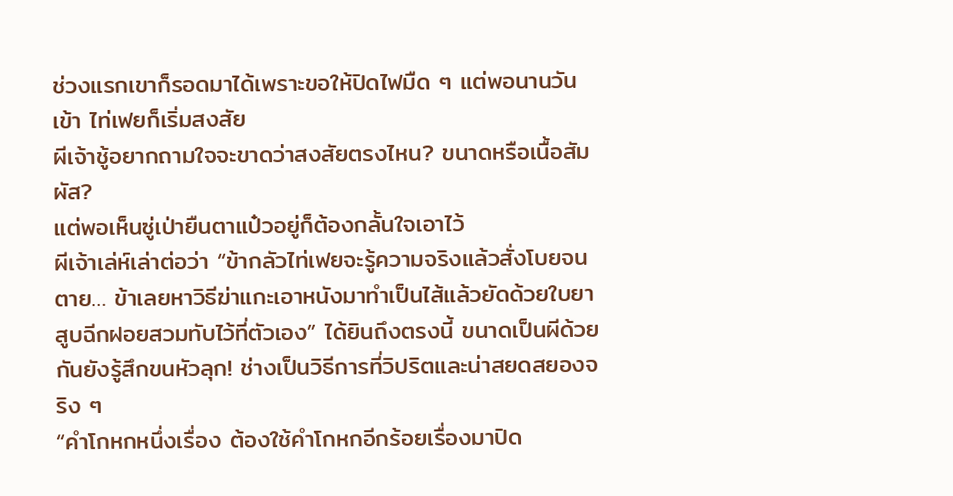ช่วงแรกเขาก็รอดมาได้เพราะขอให้ปิดไฟมืด ๆ แต่พอนานวันเข้า ไท่เฟยก็เริ่มสงสัย
ผีเจ้าชู้อยากถามใจจะขาดว่าสงสัยตรงไหน? ขนาดหรือเนื้อสัมผัส?
แต่พอเห็นซู่เป่ายืนตาแป๋วอยู่ก็ต้องกลั้นใจเอาไว้
ผีเจ้าเล่ห์เล่าต่อว่า “ข้ากลัวไท่เฟยจะรู้ความจริงแล้วสั่งโบยจนตาย… ข้าเลยหาวิธีฆ่าแกะเอาหนังมาทำเป็นไส้แล้วยัดด้วยใบยาสูบฉีกฝอยสวมทับไว้ที่ตัวเอง” ได้ยินถึงตรงนี้ ขนาดเป็นผีด้วยกันยังรู้สึกขนหัวลุก! ช่างเป็นวิธีการที่วิปริตและน่าสยดสยองจริง ๆ
“คำโกหกหนึ่งเรื่อง ต้องใช้คำโกหกอีกร้อยเรื่องมาปิด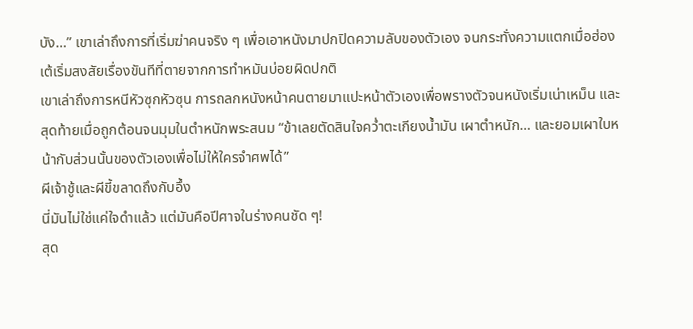บัง…” เขาเล่าถึงการที่เริ่มฆ่าคนจริง ๆ เพื่อเอาหนังมาปกปิดความลับของตัวเอง จนกระทั่งความแตกเมื่อฮ่องเต้เริ่มสงสัยเรื่องขันทีที่ตายจากการทำหมันบ่อยผิดปกติ
เขาเล่าถึงการหนีหัวซุกหัวซุน การถลกหนังหน้าคนตายมาแปะหน้าตัวเองเพื่อพรางตัวจนหนังเริ่มเน่าเหม็น และสุดท้ายเมื่อถูกต้อนจนมุมในตำหนักพระสนม “ข้าเลยตัดสินใจคว่ำตะเกียงน้ำมัน เผาตำหนัก… และยอมเผาใบหน้ากับส่วนนั้นของตัวเองเพื่อไม่ให้ใครจำศพได้”
ผีเจ้าชู้และผีขี้ขลาดถึงกับอึ้ง
นี่มันไม่ใช่แค่ใจดำแล้ว แต่มันคือปีศาจในร่างคนชัด ๆ!
สุด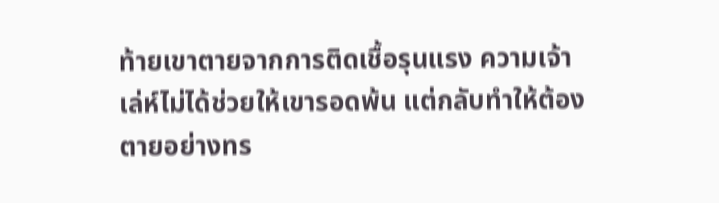ท้ายเขาตายจากการติดเชื้อรุนแรง ความเจ้าเล่ห์ไม่ได้ช่วยให้เขารอดพ้น แต่กลับทำให้ต้องตายอย่างทร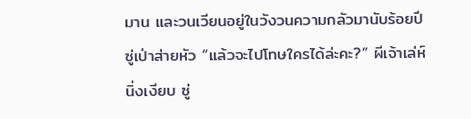มาน และวนเวียนอยู่ในวังวนความกลัวมานับร้อยปี
ซู่เป่าส่ายหัว “แล้วจะไปโทษใครได้ล่ะคะ?” ผีเจ้าเล่ห์นิ่งเงียบ ซู่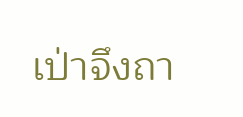เป่าจึงถา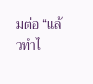มต่อ “แล้วทำไ